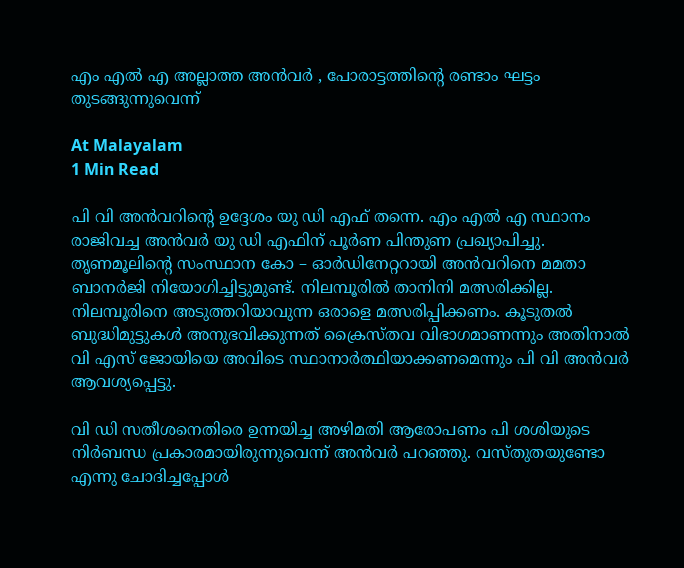എം എൽ എ അല്ലാത്ത അൻവർ , പോരാട്ടത്തിൻ്റെ രണ്ടാം ഘട്ടം തുടങ്ങുന്നുവെന്ന്

At Malayalam
1 Min Read

പി വി അൻവറിൻ്റെ ഉദ്ദേശം യു ഡി എഫ് തന്നെ. എം എൽ എ സ്ഥാനം രാജിവച്ച അൻവർ യു ഡി എഫിന് പൂർണ പിന്തുണ പ്രഖ്യാപിച്ചു. തൃണമൂലിൻ്റെ സംസ്ഥാന കോ – ഓർഡിനേറ്ററായി അൻവറിനെ മമതാ ബാനർജി നിയോഗിച്ചിട്ടുമുണ്ട്. നിലമ്പൂരിൽ താനിനി മത്സരിക്കില്ല. നിലമ്പൂരിനെ അടുത്തറിയാവുന്ന ഒരാളെ മത്സരിപ്പിക്കണം. കൂടുതൽ ബുദ്ധിമുട്ടുകൾ അനുഭവിക്കുന്നത് ക്രൈസ്തവ വിഭാഗമാണന്നും അതിനാൽ വി എസ് ജോയിയെ അവിടെ സ്ഥാനാർത്ഥിയാക്കണമെന്നും പി വി അൻവർ ആവശ്യപ്പെട്ടു.

വി ഡി സതീശനെതിരെ ഉന്നയിച്ച അഴിമതി ആരോപണം പി ശശിയുടെ നിർബന്ധ പ്രകാരമായിരുന്നുവെന്ന് അൻവർ പറഞ്ഞു. വസ്തുതയുണ്ടോ എന്നു ചോദിച്ചപ്പോൾ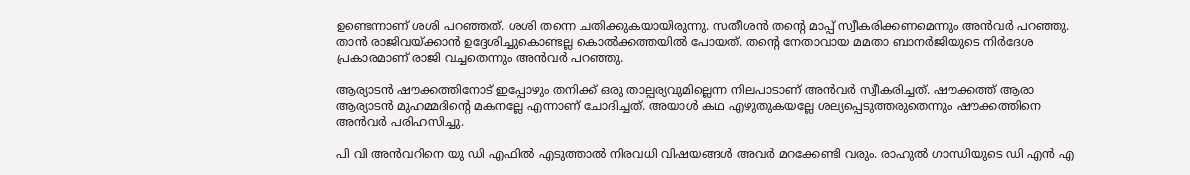ഉണ്ടെന്നാണ് ശശി പറഞ്ഞത്. ശശി തന്നെ ചതിക്കുകയായിരുന്നു. സതീശൻ തൻ്റെ മാപ്പ് സ്വീകരിക്കണമെന്നും അൻവർ പറഞ്ഞു. താൻ രാജിവയ്ക്കാൻ ഉദ്ദേശിച്ചുകൊണ്ടല്ല കൊൽക്കത്തയിൽ പോയത്. തൻ്റെ നേതാവായ മമതാ ബാനർജിയുടെ നിർദേശ പ്രകാരമാണ് രാജി വച്ചതെന്നും അൻവർ പറഞ്ഞു.

ആര്യാടൻ ഷൗക്കത്തിനോട് ഇപ്പോഴും തനിക്ക് ഒരു താല്പര്യവുമില്ലെന്ന നിലപാടാണ് അൻവർ സ്വീകരിച്ചത്. ഷൗക്കത്ത് ആരാ ആര്യാടൻ മുഹമ്മദിൻ്റെ മകനല്ലേ എന്നാണ് ചോദിച്ചത്. അയാൾ കഥ എഴുതുകയല്ലേ ശല്യപ്പെടുത്തരുതെന്നും ഷൗക്കത്തിനെ അൻവർ പരിഹസിച്ചു.

പി വി അൻവറിനെ യു ഡി എഫിൽ എടുത്താൽ നിരവധി വിഷയങ്ങൾ അവർ മറക്കേണ്ടി വരും. രാഹുൽ ഗാന്ധിയുടെ ഡി എൻ എ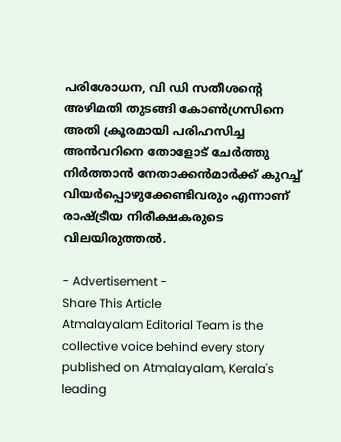പരിശോധന, വി ഡി സതീശൻ്റെ അഴിമതി തുടങ്ങി കോൺഗ്രസിനെ അതി ക്രൂരമായി പരിഹസിച്ച അൻവറിനെ തോളോട് ചേർത്തു നിർത്താൻ നേതാക്കൻമാർക്ക് കുറച്ച് വിയർപ്പൊഴുക്കേണ്ടിവരും എന്നാണ് രാഷ്ട്രീയ നിരീക്ഷകരുടെ വിലയിരുത്തൽ.

- Advertisement -
Share This Article
Atmalayalam Editorial Team is the collective voice behind every story published on Atmalayalam, Kerala's leading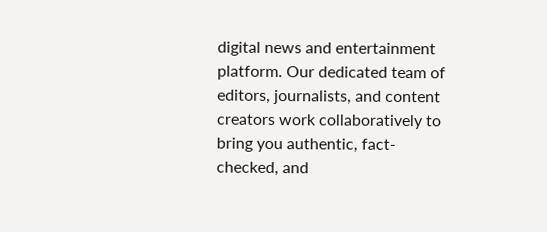digital news and entertainment platform. Our dedicated team of editors, journalists, and content creators work collaboratively to bring you authentic, fact-checked, and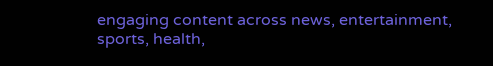engaging content across news, entertainment, sports, health,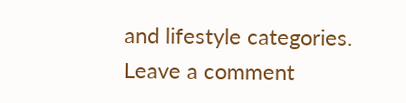and lifestyle categories.
Leave a comment